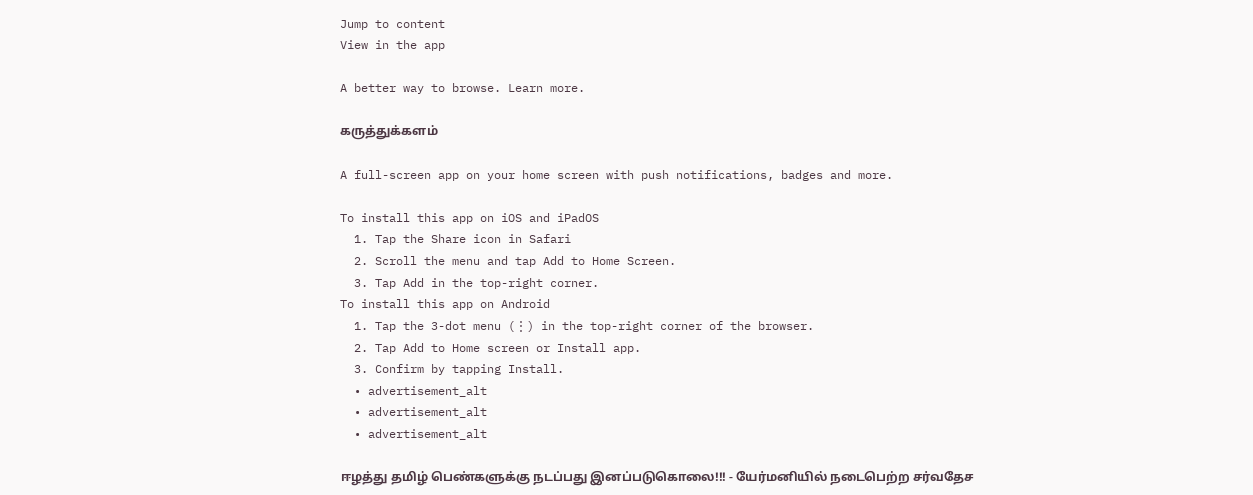Jump to content
View in the app

A better way to browse. Learn more.

கருத்துக்களம்

A full-screen app on your home screen with push notifications, badges and more.

To install this app on iOS and iPadOS
  1. Tap the Share icon in Safari
  2. Scroll the menu and tap Add to Home Screen.
  3. Tap Add in the top-right corner.
To install this app on Android
  1. Tap the 3-dot menu (⋮) in the top-right corner of the browser.
  2. Tap Add to Home screen or Install app.
  3. Confirm by tapping Install.
  • advertisement_alt
  • advertisement_alt
  • advertisement_alt

ஈழத்து தமிழ் பெண்களுக்கு நடப்பது இனப்படுகொலை!!! - யேர்மனியில் நடைபெற்ற சர்வதேச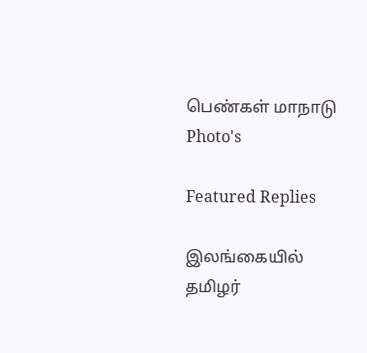பெண்கள் மாநாடு Photo's

Featured Replies

இலங்கையில் தமிழர்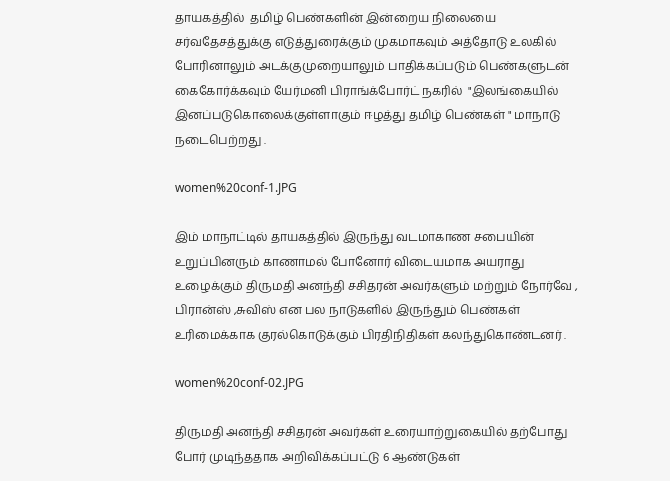தாயகத்தில்  தமிழ் பெண்களின் இன்றைய நிலையை சர்வதேசத்துக்கு எடுத்துரைக்கும் முகமாகவும் அத்தோடு உலகில் போரினாலும் அடக்குமுறையாலும் பாதிக்கப்படும் பெண்களுடன்  கைகோர்க்கவும் யேர்மனி பிராங்க்போர்ட் நகரில்  "இலங்கையில் இனப்படுகொலைக்குள்ளாகும் ஈழத்து தமிழ் பெண்கள் " மாநாடு நடைபெற்றது .

women%20conf-1.JPG

இம் மாநாட்டில் தாயகத்தில் இருந்து வடமாகாண சபையின் உறுப்பினரும் காணாமல் போனோர் விடையமாக அயராது உழைக்கும் திருமதி அனந்தி சசிதரன் அவர்களும் மற்றும் நோர்வே , பிரான்ஸ் ,சுவிஸ் என பல நாடுகளில் இருந்தும் பெண்கள் உரிமைக்காக குரல்கொடுக்கும் பிரதிநிதிகள் கலந்துகொண்டனர் .

women%20conf-02.JPG

திருமதி அனந்தி சசிதரன் அவர்கள் உரையாற்றுகையில் தற்போது போர் முடிந்ததாக அறிவிக்கப்பட்டு 6 ஆண்டுகள்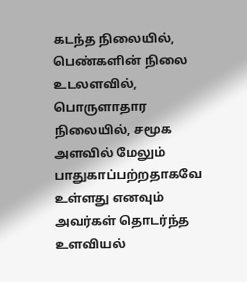கடந்த நிலையில், பெண்களின் நிலை உடலளவில், பொருளாதார நிலையில், சமூக அளவில் மேலும் பாதுகாப்பற்றதாகவே உள்ளது எனவும் அவர்கள் தொடர்ந்த உளவியல்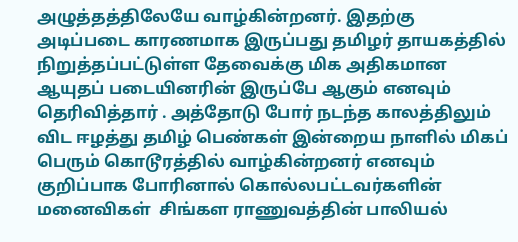அழுத்தத்திலேயே வாழ்கின்றனர். இதற்கு அடிப்படை காரணமாக இருப்பது தமிழர் தாயகத்தில்  நிறுத்தப்பட்டுள்ள தேவைக்கு மிக அதிகமான ஆயுதப் படையினரின் இருப்பே ஆகும் எனவும் தெரிவித்தார் . அத்தோடு போர் நடந்த காலத்திலும் விட ஈழத்து தமிழ் பெண்கள் இன்றைய நாளில் மிகப் பெரும் கொடூரத்தில் வாழ்கின்றனர் எனவும் குறிப்பாக போரினால் கொல்லபட்டவர்களின்  மனைவிகள்  சிங்கள ராணுவத்தின் பாலியல்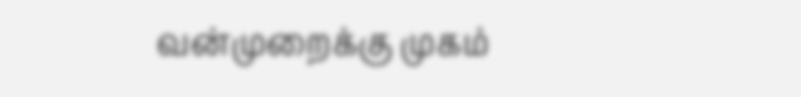வன்முறைக்கு முகம்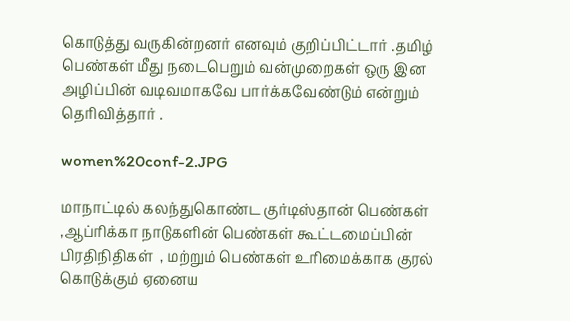கொடுத்து வருகின்றனர் எனவும் குறிப்பிட்டார் .தமிழ் பெண்கள் மீது நடைபெறும் வன்முறைகள் ஒரு இன அழிப்பின் வடிவமாகவே பார்க்கவேண்டும் என்றும் தெரிவித்தார் .

women%20conf-2.JPG

மாநாட்டில் கலந்துகொண்ட குர்டிஸ்தான் பெண்கள் ,ஆப்ரிக்கா நாடுகளின் பெண்கள் கூட்டமைப்பின் பிரதிநிதிகள்  , மற்றும் பெண்கள் உரிமைக்காக குரல் கொடுக்கும் ஏனைய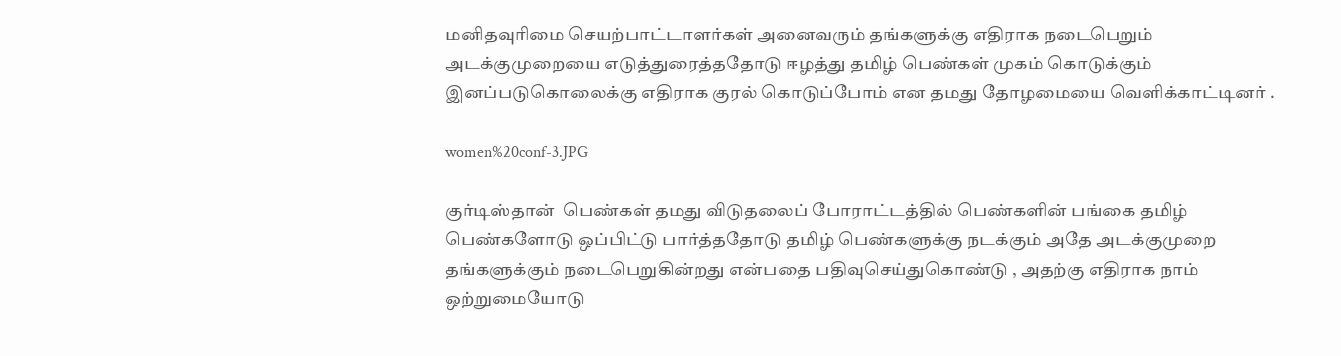மனிதவுரிமை செயற்பாட்டாளர்கள் அனைவரும் தங்களுக்கு எதிராக நடைபெறும் அடக்குமுறையை எடுத்துரைத்ததோடு ஈழத்து தமிழ் பெண்கள் முகம் கொடுக்கும் இனப்படுகொலைக்கு எதிராக குரல் கொடுப்போம் என தமது தோழமையை வெளிக்காட்டினர் .

women%20conf-3.JPG

குர்டிஸ்தான்  பெண்கள் தமது விடுதலைப் போராட்டத்தில் பெண்களின் பங்கை தமிழ் பெண்களோடு ஒப்பிட்டு பார்த்ததோடு தமிழ் பெண்களுக்கு நடக்கும் அதே அடக்குமுறை தங்களுக்கும் நடைபெறுகின்றது என்பதை பதிவுசெய்துகொண்டு , அதற்கு எதிராக நாம் ஒற்றுமையோடு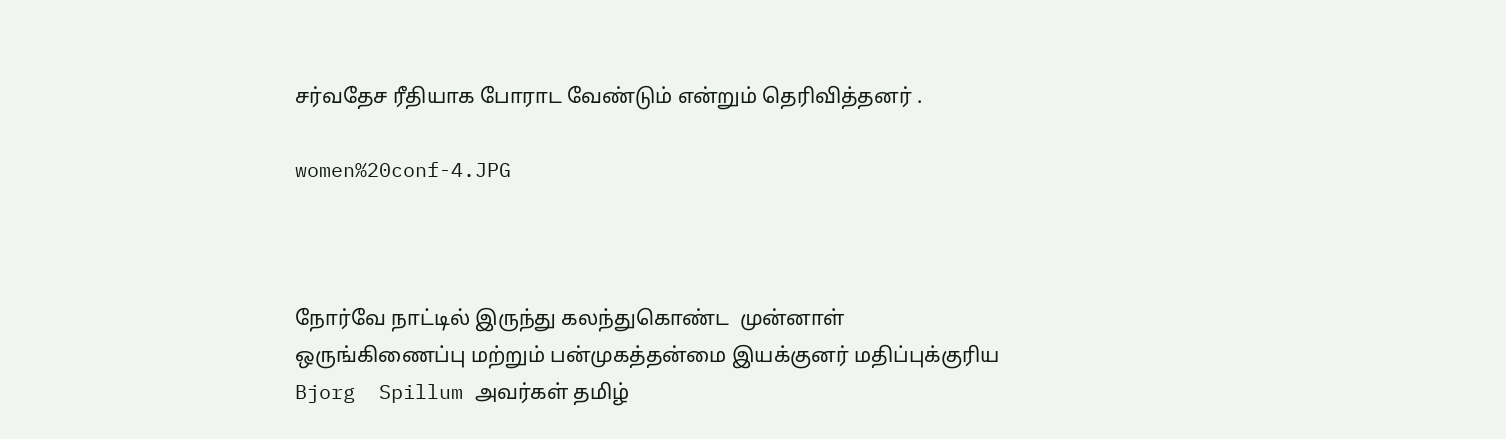சர்வதேச ரீதியாக போராட வேண்டும் என்றும் தெரிவித்தனர் .

women%20conf-4.JPG



நோர்வே நாட்டில் இருந்து கலந்துகொண்ட  முன்னாள் ஒருங்கிணைப்பு மற்றும் பன்முகத்தன்மை இயக்குனர் மதிப்புக்குரிய  Bjorg  Spillum அவர்கள் தமிழ்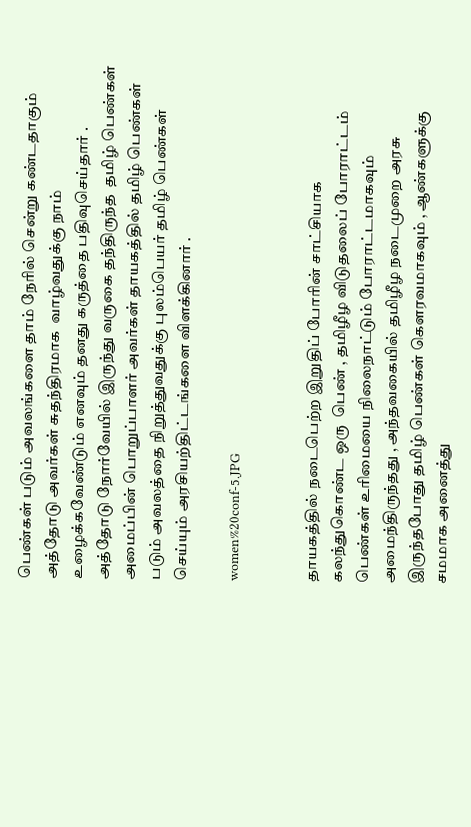பெண்கள் படும் அவலங்களை தாம் நேரில் சென்று கண்டதாகும் அத்தோடு அவர்கள் சுதந்திரமாக  வாழ்வதுக்கு நாம் உழைக்கவேண்டும் எனவும் தனது கருத்தை பதிவுசெய்தார் . அத்தோடு நோர்வேயில் இருந்து வருகை தந்திருந்த  தமிழ் பெண்கள் அமைப்பின் பொறுப்பாளர் அவர்கள் தாயகத்தில் தமிழ் பெண்கள் படும் அவலத்தை நிறுத்துவதுக்கு புலம்பெயர் தமிழ் பெண்கள் செய்யும் அரசியற்திட்டங்களை விளக்கினார் .

women%20conf-5.JPG


தாயகத்தில் நடைபெற்ற இறுதிப் போரின் சாட்சியாக கலந்துகொண்ட ஒரு  பெண் , தமிழீழ விடுதலைப் போராட்டம் பெண்கள் உரிமையை நிலைநாட்டும் போராட்டமாகவும் அமைந்திருந்தது , அந்தவகையில் தமிழீழ நடைமுறை அரசு இருந்தபோது தமிழ் பெண்கள் கௌரவமாகவும் , ஆண்களுக்கு சமமாக அனைத்து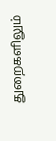துறைகளிலும்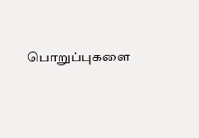பொறுப்புகளை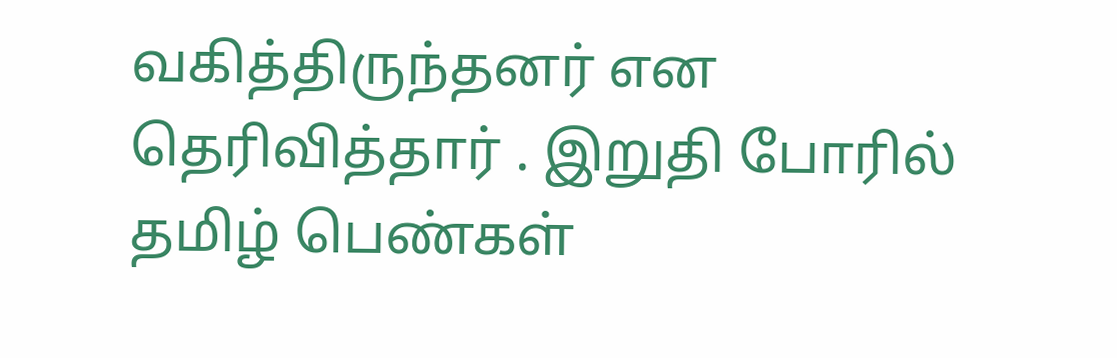வகித்திருந்தனர் என தெரிவித்தார் . இறுதி போரில் தமிழ் பெண்கள்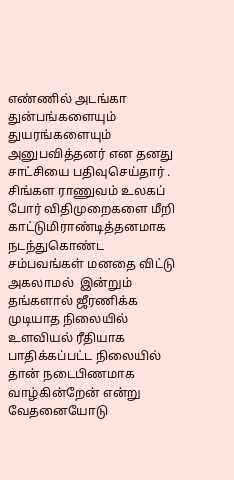எண்ணில் அடங்கா துன்பங்களையும் துயரங்களையும் அனுபவித்தனர் என தனது சாட்சியை பதிவுசெய்தார் . சிங்கள ராணுவம் உலகப்  போர் விதிமுறைகளை மீறி காட்டுமிராண்டித்தனமாக நடந்துகொண்ட சம்பவங்கள் மனதை விட்டு அகலாமல்  இன்றும் தங்களால் ஜீரணிக்க முடியாத நிலையில் உளவியல் ரீதியாக பாதிக்கப்பட்ட நிலையில் தான் நடைபிணமாக வாழ்கின்றேன் என்று வேதனையோடு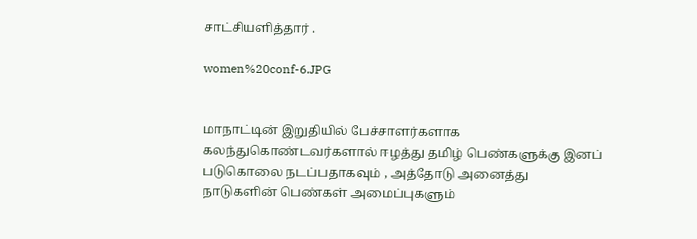சாட்சியளித்தார் .

women%20conf-6.JPG


மாநாட்டின் இறுதியில் பேச்சாளர்களாக கலந்துகொண்டவர்களால் ஈழத்து தமிழ் பெண்களுக்கு இனப் படுகொலை நடப்பதாகவும் , அத்தோடு அனைத்து நாடுகளின் பெண்கள் அமைப்புகளும்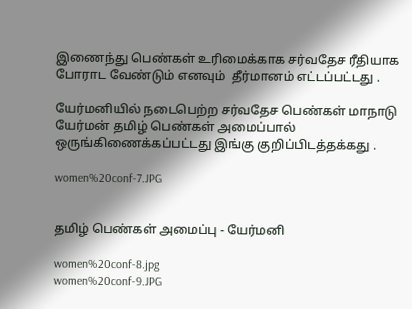இணைந்து பெண்கள் உரிமைக்காக சர்வதேச ரீதியாக போராட வேண்டும் எனவும்  தீர்மானம் எட்டப்பட்டது .

யேர்மனியில் நடைபெற்ற சர்வதேச பெண்கள் மாநாடு யேர்மன் தமிழ் பெண்கள் அமைப்பால் ஒருங்கிணைக்கப்பட்டது இங்கு குறிப்பிடத்தக்கது .

women%20conf-7.JPG


தமிழ் பெண்கள் அமைப்பு - யேர்மனி

women%20conf-8.jpg
women%20conf-9.JPG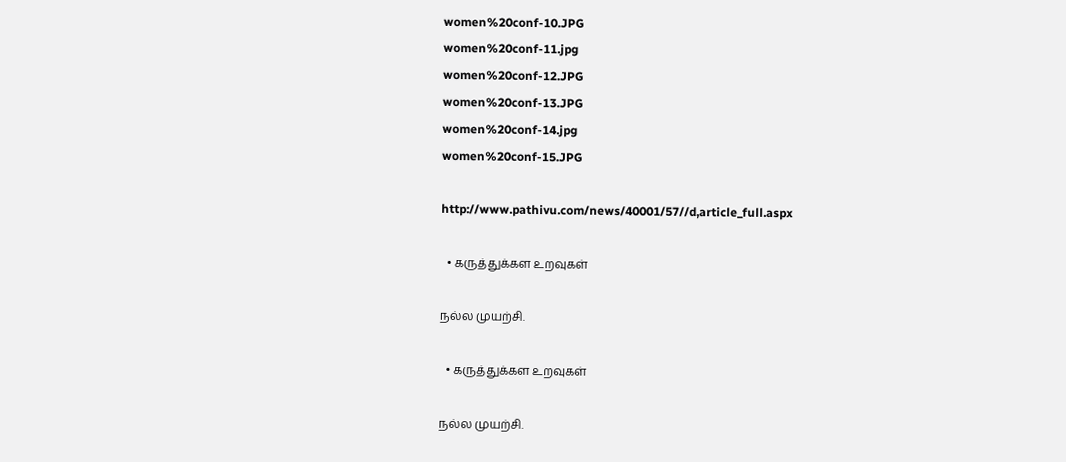women%20conf-10.JPG
women%20conf-11.jpg
women%20conf-12.JPG
women%20conf-13.JPG
women%20conf-14.jpg
women%20conf-15.JPG

http://www.pathivu.com/news/40001/57//d,article_full.aspx

  • கருத்துக்கள உறவுகள்

நல்ல முயற்சி.

  • கருத்துக்கள உறவுகள்

நல்ல முயற்சி.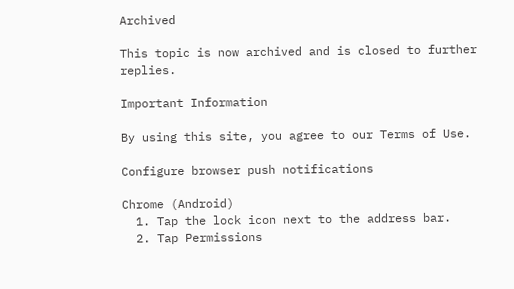Archived

This topic is now archived and is closed to further replies.

Important Information

By using this site, you agree to our Terms of Use.

Configure browser push notifications

Chrome (Android)
  1. Tap the lock icon next to the address bar.
  2. Tap Permissions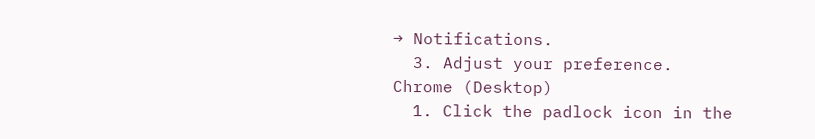→ Notifications.
  3. Adjust your preference.
Chrome (Desktop)
  1. Click the padlock icon in the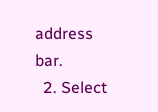address bar.
  2. Select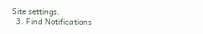Site settings.
  3. Find Notifications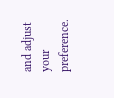and adjust your preference.